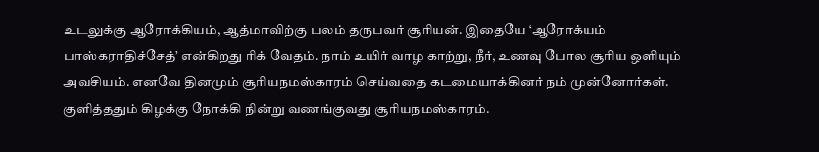உடலுக்கு ஆரோக்கியம், ஆத்மாவிற்கு பலம் தருபவர் சூரியன். இதையே ‘ஆரோக்யம் பாஸ்கராதிச்சேத்’ என்கிறது ரிக் வேதம். நாம் உயிர் வாழ காற்று, நீர், உணவு போல சூரிய ஒளியும் அவசியம். எனவே தினமும் சூரியநமஸ்காரம் செய்வதை கடமையாக்கினர் நம் முன்னோர்கள். குளித்ததும் கிழக்கு நோக்கி நின்று வணங்குவது சூரியநமஸ்காரம்.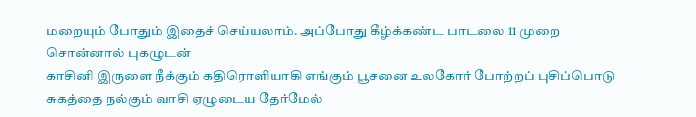மறையும் போதும் இதைச் செய்யலாம். அப்போது கீழ்க்கண்ட பாடலை 11 முறை சொன்னால் புகழுடன்
காசினி இருளை நீக்கும் கதிரொளியாகி எங்கும் பூசனை உலகோர் போற்றப் புசிப்பொடு சுகத்தை நல்கும் வாசி ஏழுடைய தேர்மேல்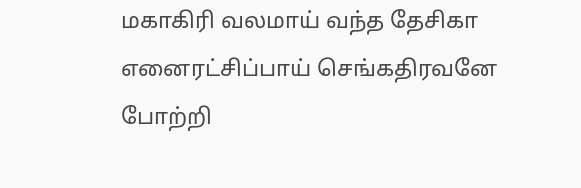மகாகிரி வலமாய் வந்த தேசிகா எனைரட்சிப்பாய் செங்கதிரவனே போற்றி